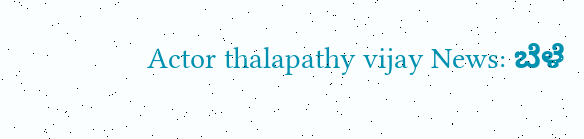Actor thalapathy vijay News: ಬೆಳೆ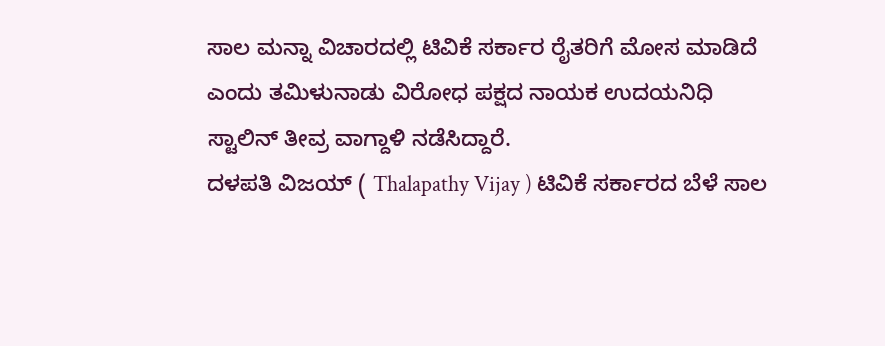ಸಾಲ ಮನ್ನಾ ವಿಚಾರದಲ್ಲಿ ಟಿವಿಕೆ ಸರ್ಕಾರ ರೈತರಿಗೆ ಮೋಸ ಮಾಡಿದೆ ಎಂದು ತಮಿಳುನಾಡು ವಿರೋಧ ಪಕ್ಷದ ನಾಯಕ ಉದಯನಿಧಿ ಸ್ಟಾಲಿನ್ ತೀವ್ರ ವಾಗ್ದಾಳಿ ನಡೆಸಿದ್ದಾರೆ.
ದಳಪತಿ ವಿಜಯ್ ( Thalapathy Vijay ) ಟಿವಿಕೆ ಸರ್ಕಾರದ ಬೆಳೆ ಸಾಲ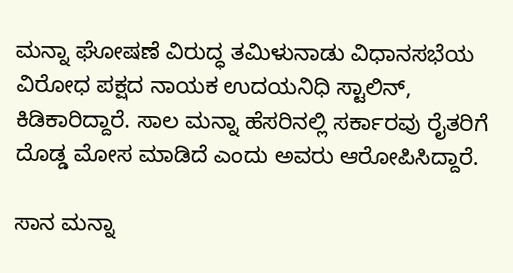ಮನ್ನಾ ಘೋಷಣೆ ವಿರುದ್ಧ ತಮಿಳುನಾಡು ವಿಧಾನಸಭೆಯ ವಿರೋಧ ಪಕ್ಷದ ನಾಯಕ ಉದಯನಿಧಿ ಸ್ಟಾಲಿನ್, ಕಿಡಿಕಾರಿದ್ದಾರೆ. ಸಾಲ ಮನ್ನಾ ಹೆಸರಿನಲ್ಲಿ ಸರ್ಕಾರವು ರೈತರಿಗೆ ದೊಡ್ಡ ಮೋಸ ಮಾಡಿದೆ ಎಂದು ಅವರು ಆರೋಪಿಸಿದ್ದಾರೆ.

ಸಾನ ಮನ್ನಾ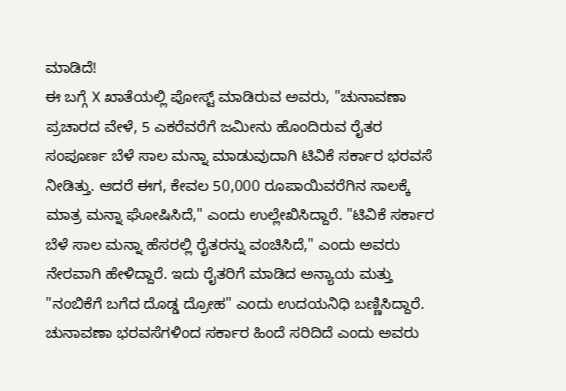ಮಾಡಿದೆ!
ಈ ಬಗ್ಗೆ X ಖಾತೆಯಲ್ಲಿ ಪೋಸ್ಟ್ ಮಾಡಿರುವ ಅವರು, "ಚುನಾವಣಾ ಪ್ರಚಾರದ ವೇಳೆ, 5 ಎಕರೆವರೆಗೆ ಜಮೀನು ಹೊಂದಿರುವ ರೈತರ ಸಂಪೂರ್ಣ ಬೆಳೆ ಸಾಲ ಮನ್ನಾ ಮಾಡುವುದಾಗಿ ಟಿವಿಕೆ ಸರ್ಕಾರ ಭರವಸೆ ನೀಡಿತ್ತು. ಆದರೆ ಈಗ, ಕೇವಲ 50,000 ರೂಪಾಯಿವರೆಗಿನ ಸಾಲಕ್ಕೆ ಮಾತ್ರ ಮನ್ನಾ ಘೋಷಿಸಿದೆ," ಎಂದು ಉಲ್ಲೇಖಿಸಿದ್ದಾರೆ. "ಟಿವಿಕೆ ಸರ್ಕಾರ ಬೆಳೆ ಸಾಲ ಮನ್ನಾ ಹೆಸರಲ್ಲಿ ರೈತರನ್ನು ವಂಚಿಸಿದೆ," ಎಂದು ಅವರು ನೇರವಾಗಿ ಹೇಳಿದ್ದಾರೆ. ಇದು ರೈತರಿಗೆ ಮಾಡಿದ ಅನ್ಯಾಯ ಮತ್ತು "ನಂಬಿಕೆಗೆ ಬಗೆದ ದೊಡ್ಡ ದ್ರೋಹ" ಎಂದು ಉದಯನಿಧಿ ಬಣ್ಣಿಸಿದ್ದಾರೆ. ಚುನಾವಣಾ ಭರವಸೆಗಳಿಂದ ಸರ್ಕಾರ ಹಿಂದೆ ಸರಿದಿದೆ ಎಂದು ಅವರು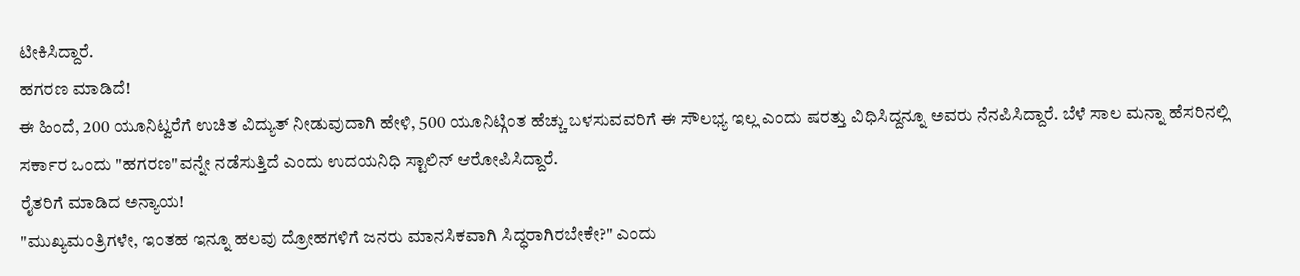ಟೀಕಿಸಿದ್ದಾರೆ.
ಹಗರಣ ಮಾಡಿದೆ!
ಈ ಹಿಂದೆ, 200 ಯೂನಿಟ್ವರೆಗೆ ಉಚಿತ ವಿದ್ಯುತ್ ನೀಡುವುದಾಗಿ ಹೇಳಿ, 500 ಯೂನಿಟ್ಗಿಂತ ಹೆಚ್ಚು ಬಳಸುವವರಿಗೆ ಈ ಸೌಲಭ್ಯ ಇಲ್ಲ ಎಂದು ಷರತ್ತು ವಿಧಿಸಿದ್ದನ್ನೂ ಅವರು ನೆನಪಿಸಿದ್ದಾರೆ. ಬೆಳೆ ಸಾಲ ಮನ್ನಾ ಹೆಸರಿನಲ್ಲಿ ಸರ್ಕಾರ ಒಂದು "ಹಗರಣ"ವನ್ನೇ ನಡೆಸುತ್ತಿದೆ ಎಂದು ಉದಯನಿಧಿ ಸ್ಟಾಲಿನ್ ಆರೋಪಿಸಿದ್ದಾರೆ.
ರೈತರಿಗೆ ಮಾಡಿದ ಅನ್ಯಾಯ!
"ಮುಖ್ಯಮಂತ್ರಿಗಳೇ, ಇಂತಹ ಇನ್ನೂ ಹಲವು ದ್ರೋಹಗಳಿಗೆ ಜನರು ಮಾನಸಿಕವಾಗಿ ಸಿದ್ಧರಾಗಿರಬೇಕೇ?" ಎಂದು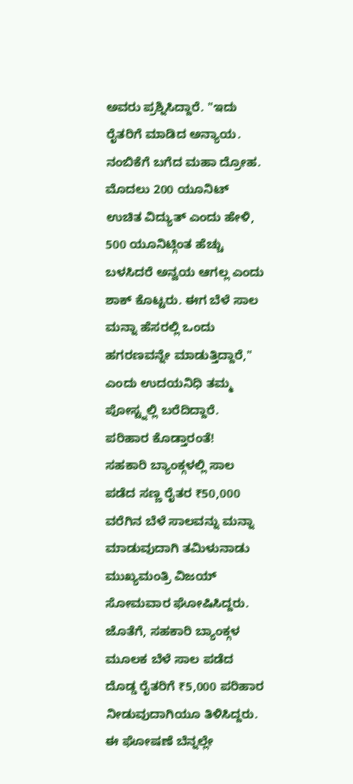ಅವರು ಪ್ರಶ್ನಿಸಿದ್ದಾರೆ. "ಇದು ರೈತರಿಗೆ ಮಾಡಿದ ಅನ್ಯಾಯ. ನಂಬಿಕೆಗೆ ಬಗೆದ ಮಹಾ ದ್ರೋಹ. ಮೊದಲು 200 ಯೂನಿಟ್ ಉಚಿತ ವಿದ್ಯುತ್ ಎಂದು ಹೇಳಿ, 500 ಯೂನಿಟ್ಗಿಂತ ಹೆಚ್ಚು ಬಳಸಿದರೆ ಅನ್ವಯ ಆಗಲ್ಲ ಎಂದು ಶಾಕ್ ಕೊಟ್ಟರು. ಈಗ ಬೆಳೆ ಸಾಲ ಮನ್ನಾ ಹೆಸರಲ್ಲಿ ಒಂದು ಹಗರಣವನ್ನೇ ಮಾಡುತ್ತಿದ್ದಾರೆ," ಎಂದು ಉದಯನಿಧಿ ತಮ್ಮ ಪೋಸ್ಟ್ನಲ್ಲಿ ಬರೆದಿದ್ದಾರೆ.
ಪರಿಹಾರ ಕೊಡ್ತಾರಂತೆ!
ಸಹಕಾರಿ ಬ್ಯಾಂಕ್ಗಳಲ್ಲಿ ಸಾಲ ಪಡೆದ ಸಣ್ಣ ರೈತರ ₹50,000 ವರೆಗಿನ ಬೆಳೆ ಸಾಲವನ್ನು ಮನ್ನಾ ಮಾಡುವುದಾಗಿ ತಮಿಳುನಾಡು ಮುಖ್ಯಮಂತ್ರಿ ವಿಜಯ್ ಸೋಮವಾರ ಘೋಷಿಸಿದ್ದರು. ಜೊತೆಗೆ, ಸಹಕಾರಿ ಬ್ಯಾಂಕ್ಗಳ ಮೂಲಕ ಬೆಳೆ ಸಾಲ ಪಡೆದ ದೊಡ್ಡ ರೈತರಿಗೆ ₹5,000 ಪರಿಹಾರ ನೀಡುವುದಾಗಿಯೂ ತಿಳಿಸಿದ್ದರು. ಈ ಘೋಷಣೆ ಬೆನ್ನಲ್ಲೇ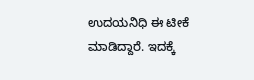ಉದಯನಿಧಿ ಈ ಟೀಕೆ ಮಾಡಿದ್ದಾರೆ. ಇದಕ್ಕೆ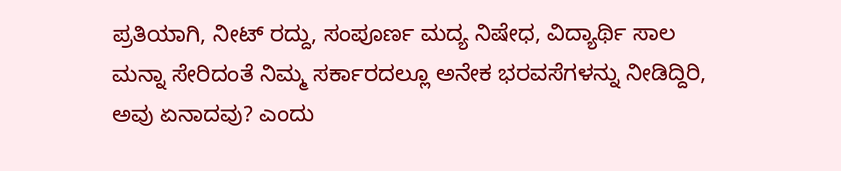ಪ್ರತಿಯಾಗಿ, ನೀಟ್ ರದ್ದು, ಸಂಪೂರ್ಣ ಮದ್ಯ ನಿಷೇಧ, ವಿದ್ಯಾರ್ಥಿ ಸಾಲ ಮನ್ನಾ ಸೇರಿದಂತೆ ನಿಮ್ಮ ಸರ್ಕಾರದಲ್ಲೂ ಅನೇಕ ಭರವಸೆಗಳನ್ನು ನೀಡಿದ್ದಿರಿ, ಅವು ಏನಾದವು? ಎಂದು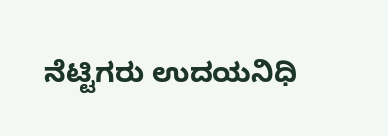ನೆಟ್ಟಿಗರು ಉದಯನಿಧಿ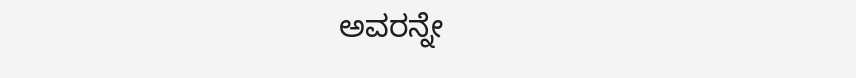ಅವರನ್ನೇ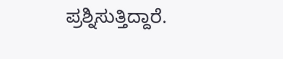ಪ್ರಶ್ನಿಸುತ್ತಿದ್ದಾರೆ.